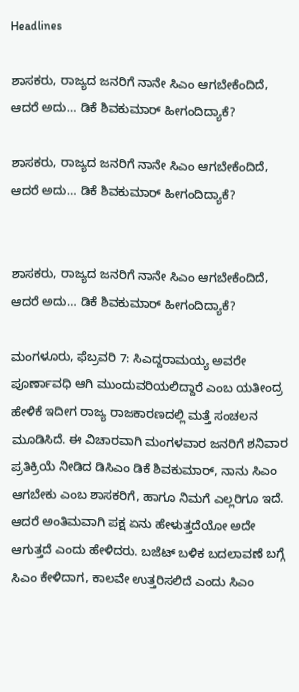Headlines

ಶಾಸಕರು, ರಾಜ್ಯದ ಜನರಿಗೆ ನಾನೇ ಸಿಎಂ ಆಗಬೇಕೆಂದಿದೆ, ಆದರೆ ಅದು… ಡಿಕೆ ಶಿವಕುಮಾರ್ ಹೀಗಂದಿದ್ಯಾಕೆ?

ಶಾಸಕರು, ರಾಜ್ಯದ ಜನರಿಗೆ ನಾನೇ ಸಿಎಂ ಆಗಬೇಕೆಂದಿದೆ, ಆದರೆ ಅದು… ಡಿಕೆ ಶಿವಕುಮಾರ್ ಹೀಗಂದಿದ್ಯಾಕೆ?


ಶಾಸಕರು, ರಾಜ್ಯದ ಜನರಿಗೆ ನಾನೇ ಸಿಎಂ ಆಗಬೇಕೆಂದಿದೆ, ಆದರೆ ಅದು… ಡಿಕೆ ಶಿವಕುಮಾರ್ ಹೀಗಂದಿದ್ಯಾಕೆ?

ಮಂಗಳೂರು, ಫೆಬ್ರವರಿ 7: ಸಿಎದ್ದರಾಮಯ್ಯ ಅವರೇ ಪೂರ್ಣಾವಧಿ ಆಗಿ ಮುಂದುವರಿಯಲಿದ್ದಾರೆ ಎಂಬ ಯತೀಂದ್ರ ಹೇಳಿಕೆ ಇದೀಗ ರಾಜ್ಯ ರಾಜಕಾರಣದಲ್ಲಿ ಮತ್ತೆ ಸಂಚಲನ ಮೂಡಿಸಿದೆ. ಈ ವಿಚಾರವಾಗಿ ಮಂಗಳವಾರ ಜನರಿಗೆ ಶನಿವಾರ ಪ್ರತಿಕ್ರಿಯೆ ನೀಡಿದ ಡಿಸಿಎಂ ಡಿಕೆ ಶಿವಕುಮಾರ್, ನಾನು ಸಿಎಂ ಆಗಬೇಕು ಎಂಬ ಶಾಸಕರಿಗೆ, ಹಾಗೂ ನಿಮಗೆ ಎಲ್ಲರಿಗೂ ಇದೆ. ಆದರೆ ಅಂತಿಮವಾಗಿ ಪಕ್ಷ ಏನು ಹೇಳುತ್ತದೆಯೋ ಅದೇ ಆಗುತ್ತದೆ ಎಂದು ಹೇಳಿದರು. ಬಜೆಟ್ ಬಳಿಕ ಬದಲಾವಣೆ ಬಗ್ಗೆ ಸಿಎಂ ಕೇಳಿದಾಗ, ಕಾಲವೇ ಉತ್ತರಿಸಲಿದೆ ಎಂದು ಸಿಎಂ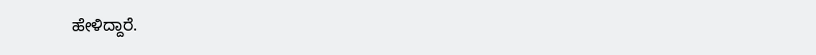ಹೇಳಿದ್ದಾರೆ.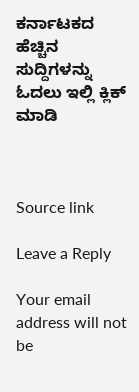ಕರ್ನಾಟಕದ ಹೆಚ್ಚಿನ ಸುದ್ದಿಗಳನ್ನು ಓದಲು ಇಲ್ಲಿ ಕ್ಲಿಕ್ ಮಾಡಿ



Source link

Leave a Reply

Your email address will not be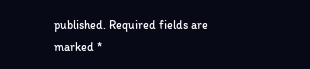published. Required fields are marked *